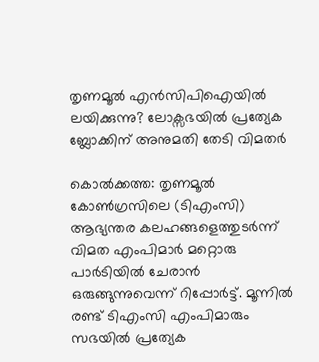തൃണമൂൽ എൻസിപിഐയിൽ ലയിക്കുന്നു? ലോക്സഭയിൽ പ്രത്യേക ബ്ലോക്കിന് അനുമതി തേടി വിമതർ

കൊൽക്കത്ത: തൃണമൂൽ കോൺഗ്രസിലെ (ടിഎംസി) ആഭ്യന്തര കലഹങ്ങളെത്തുടർന്ന് വിമത എംപിമാർ മറ്റൊരു പാർടിയിൽ ചേരാൻ ഒരുങ്ങുന്നുവെന്ന് റിപ്പോർട്ട്. മൂന്നിൽ രണ്ട് ടിഎംസി എംപിമാരും സഭയിൽ പ്രത്യേക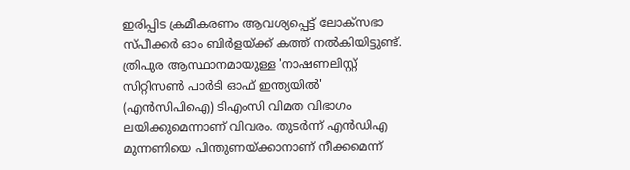ഇരിപ്പിട ക്രമീകരണം ആവശ്യപ്പെട്ട് ലോക്സഭാ സ്പീക്കർ ഓം ബിർളയ്ക്ക് കത്ത് നൽകിയിട്ടുണ്ട്. ത്രിപുര ആസ്ഥാനമായുള്ള 'നാഷണലിസ്റ്റ് സിറ്റിസൺ പാർടി ഓഫ് ഇന്ത്യയിൽ' (എൻസിപിഐ) ടിഎംസി വിമത വിഭാഗം ലയിക്കുമെന്നാണ് വിവരം. തുടർന്ന് എൻഡിഎ മുന്നണിയെ പിന്തുണയ്ക്കാനാണ് നീക്കമെന്ന്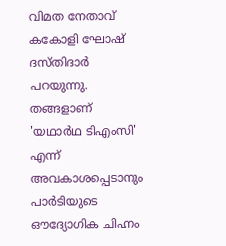വിമത നേതാവ് കകോളി ഘോഷ് ദസ്തിദാർ പറയുന്നു.
തങ്ങളാണ് 'യഥാർഥ ടിഎംസി' എന്ന് അവകാശപ്പെടാനും പാർടിയുടെ ഔദ്യോഗിക ചിഹ്നം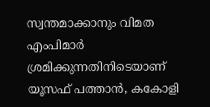സ്വന്തമാക്കാനും വിമത എംപിമാർ ശ്രമിക്കുന്നതിനിടെയാണ് യൂസഫ് പത്താൻ, കകോളി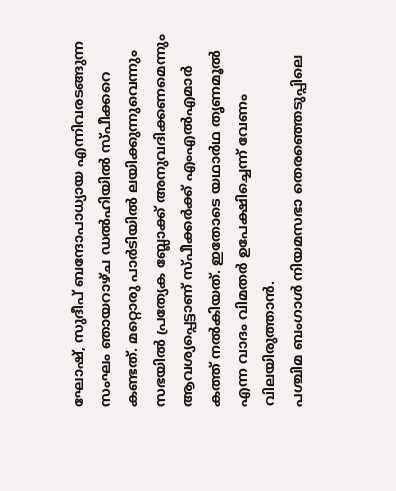ഘോഷ്, സുദീപ് ബന്ദോപാധ്യായ എന്നിവരടങ്ങുന്ന സംഘം ഞായറാഴ്ച ഡൽഹിയിൽ സ്പീക്കറെ കണ്ടത്. മറ്റൊരു പാർടിയിൽ ലയിക്കുന്നുവെന്നും സഭയിൽ പ്രത്യേക ബ്ലോക്ക് അനുവദിക്കണമെന്നും ആവശ്യപ്പെട്ടാണ് സ്പീക്കർക്ക് എംഎൽഎമാർ കത്ത് നൽകിയത്. ഇതോടെ യഥാർഥ തൃണമൂൽ എന്ന വാദം വിമതർ ഉപേക്ഷിച്ചെന്ന് വേണം വിലയിരുത്താൻ.
പശ്ചിമ ബംഗാൾ നിയമസഭാ തെരഞ്ഞെടുപ്പിലെ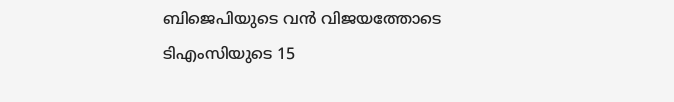ബിജെപിയുടെ വൻ വിജയത്തോടെ ടിഎംസിയുടെ 15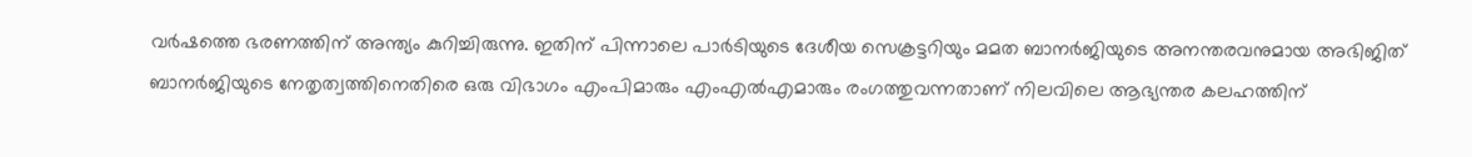വർഷത്തെ ഭരണത്തിന് അന്ത്യം കുറിച്ചിരുന്നു. ഇതിന് പിന്നാലെ പാർടിയുടെ ദേശീയ സെക്രട്ടറിയും മമത ബാനർജിയുടെ അനന്തരവനുമായ അഭിജിത് ബാനർജിയുടെ നേതൃത്വത്തിനെതിരെ ഒരു വിഭാഗം എംപിമാരും എംഎൽഎമാരും രംഗത്തുവന്നതാണ് നിലവിലെ ആഭ്യന്തര കലഹത്തിന്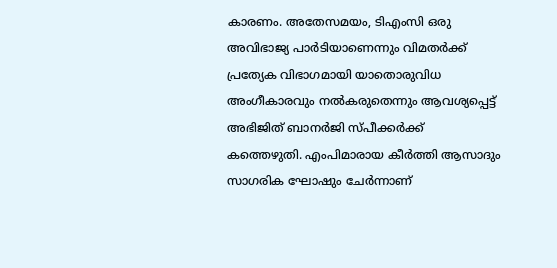കാരണം. അതേസമയം, ടിഎംസി ഒരു അവിഭാജ്യ പാർടിയാണെന്നും വിമതർക്ക് പ്രത്യേക വിഭാഗമായി യാതൊരുവിധ അംഗീകാരവും നൽകരുതെന്നും ആവശ്യപ്പെട്ട് അഭിജിത് ബാനർജി സ്പീക്കർക്ക് കത്തെഴുതി. എംപിമാരായ കീർത്തി ആസാദും സാഗരിക ഘോഷും ചേർന്നാണ്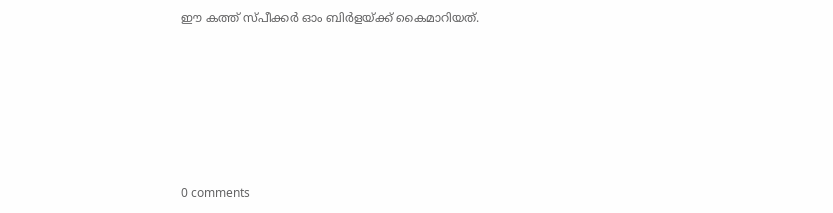ഈ കത്ത് സ്പീക്കർ ഓം ബിർളയ്ക്ക് കൈമാറിയത്.









0 comments